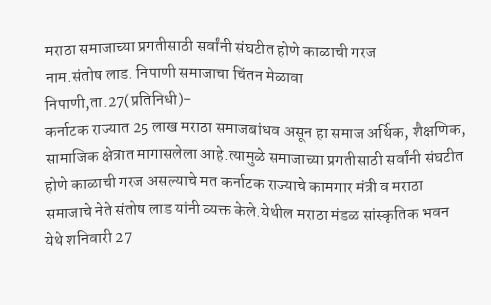मराठा समाजाच्या प्रगतीसाठी सर्वांनी संघटीत होणे काळाची गरज
नाम.संतोष लाड. निपाणी समाजाचा चिंतन मेळावा
निपाणी,ता.27(प्रतिनिधी)-
कर्नाटक राज्यात 25 लाख मराठा समाजबांधव असून हा समाज अर्थिक, शैक्षणिक, सामाजिक क्षेत्रात मागासलेला आहे.त्यामुळे समाजाच्या प्रगतीसाठी सर्वांनी संघटीत होणे काळाची गरज असल्याचे मत कर्नाटक राज्याचे कामगार मंत्री व मराठा समाजाचे नेते संतोष लाड यांनी व्यक्त केले.येथील मराठा मंडळ सांस्कृतिक भवन येथे शनिवारी 27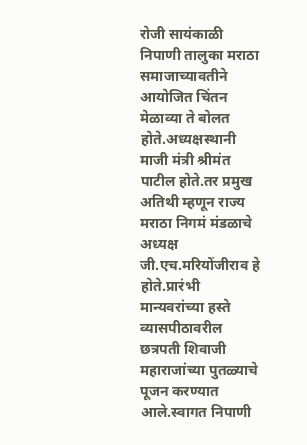रोजी सायंकाळी निपाणी तालुका मराठा समाजाच्यावतीने आयोजित चिंतन मेळाव्या ते बोलत होते.अध्यक्षस्थानी माजी मंत्री श्रीमंत पाटील होते.तर प्रमुख अतिथी म्हणून राज्य मराठा निगमं मंडळाचे अध्यक्ष जी.एच.मरियोंजीराव हे होते.प्रारंभी मान्यवरांच्या हस्ते व्यासपीठावरील छत्रपती शिवाजी महाराजांच्या पुतळ्याचे पूजन करण्यात आले.स्वागत निपाणी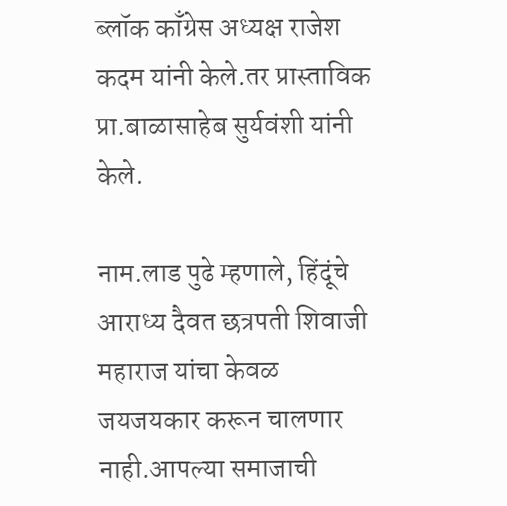ब्लॉक काँग्रेस अध्यक्ष राजेश कदम यांनी केले.तर प्रास्ताविक प्रा.बाळासाहेब सुर्यवंशी यांनी केले.

नाम.लाड पुढे म्हणाले, हिंदूंचे आराध्य दैवत छत्रपती शिवाजी महाराज यांचा केवळ जयजयकार करून चालणार नाही.आपल्या समाजाची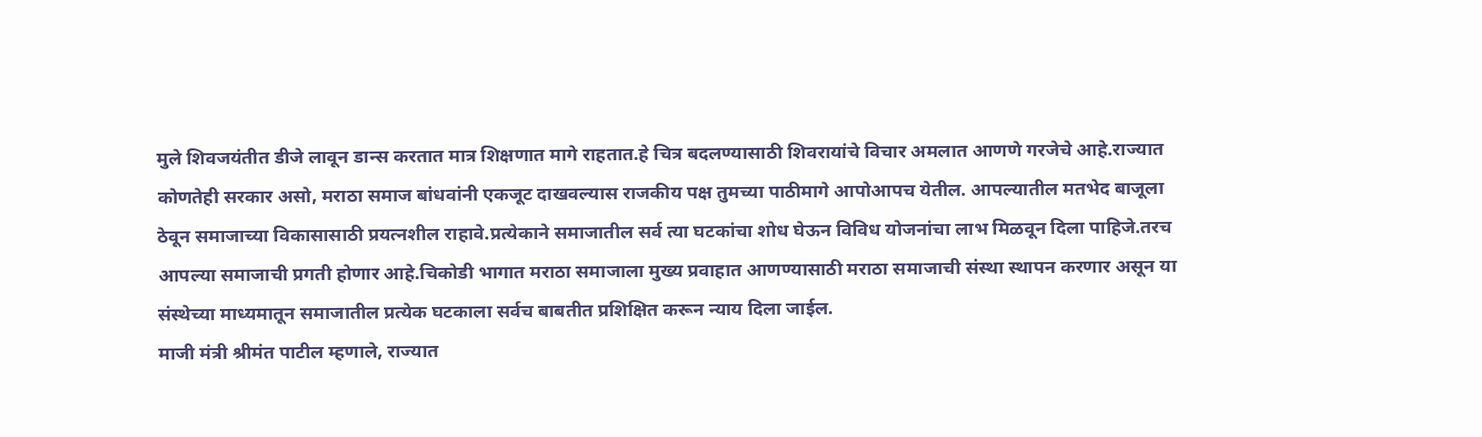मुले शिवजयंतीत डीजे लावून डान्स करतात मात्र शिक्षणात मागे राहतात.हे चित्र बदलण्यासाठी शिवरायांचे विचार अमलात आणणे गरजेचे आहे.राज्यात कोणतेही सरकार असो, मराठा समाज बांधवांनी एकजूट दाखवल्यास राजकीय पक्ष तुमच्या पाठीमागे आपोआपच येतील. आपल्यातील मतभेद बाजूला ठेवून समाजाच्या विकासासाठी प्रयत्नशील राहावे.प्रत्येकाने समाजातील सर्व त्या घटकांचा शोध घेऊन विविध योजनांचा लाभ मिळवून दिला पाहिजे.तरच आपल्या समाजाची प्रगती होणार आहे.चिकोडी भागात मराठा समाजाला मुख्य प्रवाहात आणण्यासाठी मराठा समाजाची संस्था स्थापन करणार असून या संस्थेच्या माध्यमातून समाजातील प्रत्येक घटकाला सर्वच बाबतीत प्रशिक्षित करून न्याय दिला जाईल.
माजी मंत्री श्रीमंत पाटील म्हणाले, राज्यात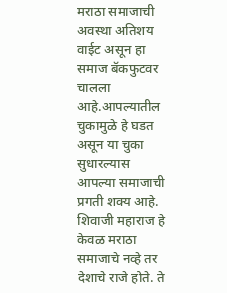मराठा समाजाची अवस्था अतिशय वाईट असून हा समाज बॅकफुटवर चालला आहे.आपल्यातील चुकामुळे हे घडत असून या चुका सुधारल्यास आपल्या समाजाची प्रगती शक्य आहे. शिवाजी महाराज हे केवळ मराठा समाजाचे नव्हे तर देशाचे राजे होते. ते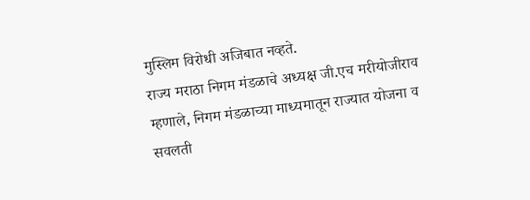मुस्लिम विरोधी अजिबात नव्हते.
राज्य मराठा निगम मंडळाचे अध्यक्ष जी.एच मरीयोजीराव म्हणाले, निगम मंडळाच्या माध्यमातून राज्यात योजना व सवलती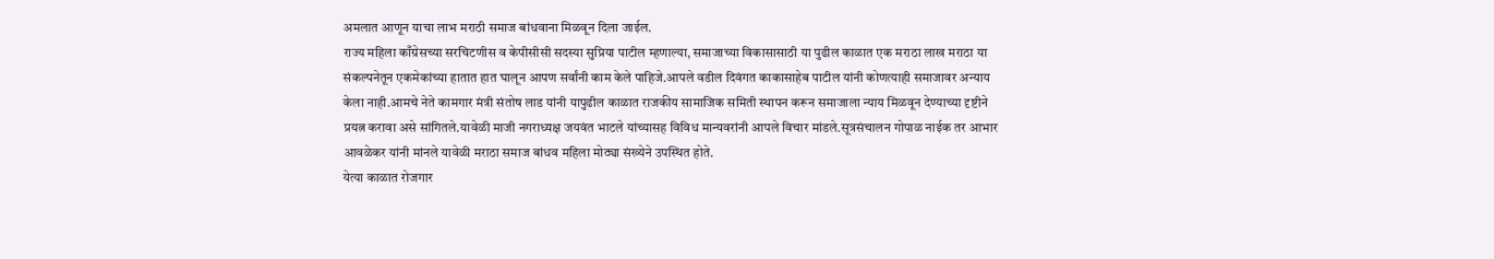अमलात आणून याचा लाभ मराठी समाज बांधवाना मिळवून दिला जाईल.
राज्य महिला काँग्रेसच्या सरचिटणीस व केपीसीसी सदस्या सुप्रिया पाटील म्हणाल्या, समाजाच्या विकासासाठी या पुढील काळात एक मराठा लाख मराठा या संकल्पनेतून एकमेकांच्या हातात हात घालून आपण सर्वांनी काम केले पाहिजे.आपले वडील दिवंगत काकासाहेब पाटील यांनी कोणत्याही समाजावर अन्याय केला नाही.आमचे नेते कामगार मंत्री संतोष लाड यांनी यापुढील काळात राजकीय सामाजिक समिती स्थापन करून समाजाला न्याय मिळवून देण्याच्या दृष्टीने प्रयत्न करावा असे सांगितले.यावेळी माजी नगराध्यक्ष जयवंत भाटले यांच्यासह विविध मान्यवरांनी आपले विचार मांडले.सूत्रसंचालन गोपाळ नाईक तर आभार आवळेकर यांनी मांनले यावेळी मराठा समाज बांधव महिला मोठ्या संख्येने उपस्थित होते.
येत्या काळात रोजगार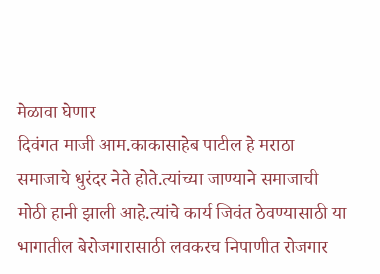मेळावा घेणार
दिवंगत माजी आम.काकासाहेब पाटील हे मराठा समाजाचे धुरंदर नेते होते.त्यांच्या जाण्याने समाजाची मोठी हानी झाली आहे.त्यांचे कार्य जिवंत ठेवण्यासाठी या भागातील बेरोजगारासाठी लवकरच निपाणीत रोजगार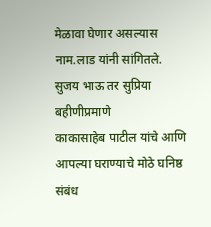मेळावा घेणार असल्यास नाम.लाड यांनी सांगितले.
सुजय भाऊ तर सुप्रिया बहीणीप्रमाणे
काकासाहेब पाटील यांचे आणि आपल्या घराण्याचे मोठे घनिष्ठ संबंध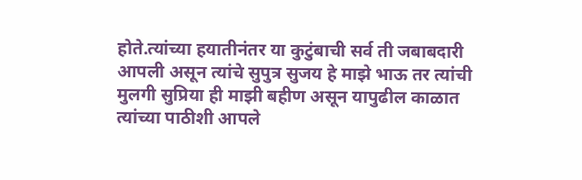होते.त्यांच्या हयातीनंतर या कुटुंबाची सर्व ती जबाबदारी आपली असून त्यांचे सुपुत्र सुजय हे माझे भाऊ तर त्यांची मुलगी सुप्रिया ही माझी बहीण असून यापुढील काळात त्यांच्या पाठीशी आपले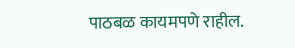पाठबळ कायमपणे राहील.